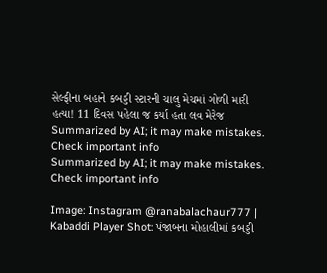સેલ્ફીના બહાને કબડ્ડી સ્ટારની ચાલુ મેચમાં ગોળી મારી હત્યા! 11 દિવસ પહેલા જ કર્યા હતા લવ મેરેજ
Summarized by AI; it may make mistakes. Check important info
Summarized by AI; it may make mistakes. Check important info

Image: Instagram @ranabalachaur777 |
Kabaddi Player Shot: પંજાબના મોહાલીમાં કબડ્ડી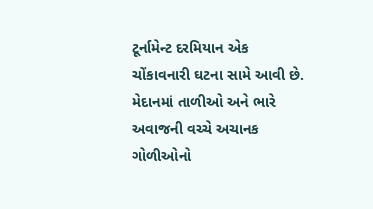ટૂર્નામેન્ટ દરમિયાન એક ચોંકાવનારી ઘટના સામે આવી છે. મેદાનમાં તાળીઓ અને ભારે અવાજની વચ્ચે અચાનક ગોળીઓનો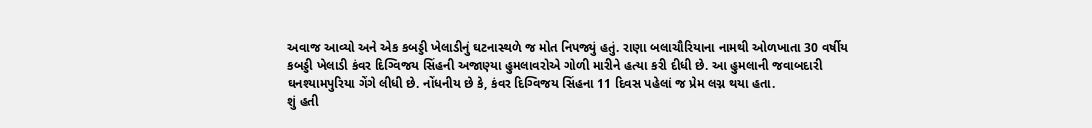અવાજ આવ્યો અને એક કબડ્ડી ખેલાડીનું ઘટનાસ્થળે જ મોત નિપજ્યું હતું. રાણા બલાચૌરિયાના નામથી ઓળખાતા 30 વર્ષીય કબડ્ડી ખેલાડી કંવર દિગ્વિજય સિંહની અજાણ્યા હુમલાવરોએ ગોળી મારીને હત્યા કરી દીધી છે. આ હુમલાની જવાબદારી ઘનશ્યામપુરિયા ગેંગે લીધી છે. નોંધનીય છે કે, કંવર દિગ્વિજય સિંહના 11 દિવસ પહેલાં જ પ્રેમ લગ્ન થયા હતા.
શું હતી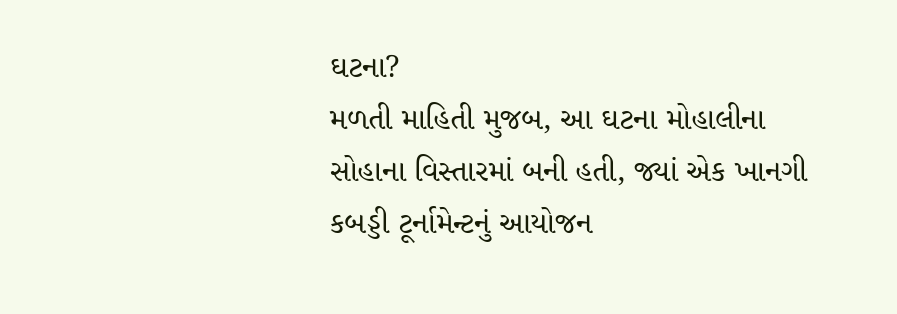ઘટના?
મળતી માહિતી મુજબ, આ ઘટના મોહાલીના સોહાના વિસ્તારમાં બની હતી, જ્યાં એક ખાનગી કબડ્ડી ટૂર્નામેન્ટનું આયોજન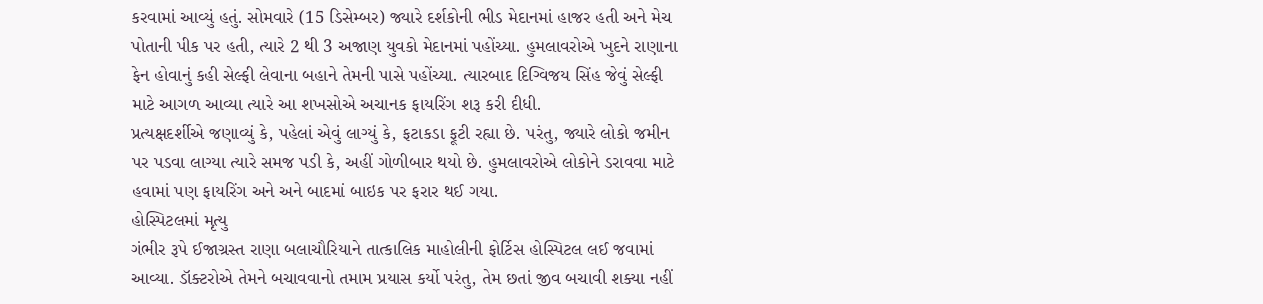કરવામાં આવ્યું હતું. સોમવારે (15 ડિસેમ્બર) જ્યારે દર્શકોની ભીડ મેદાનમાં હાજર હતી અને મેચ પોતાની પીક પર હતી, ત્યારે 2 થી 3 અજાણ યુવકો મેદાનમાં પહોંચ્યા. હુમલાવરોએ ખુદને રાણાના ફેન હોવાનું કહી સેલ્ફી લેવાના બહાને તેમની પાસે પહોંચ્યા. ત્યારબાદ દિગ્વિજય સિંહ જેવું સેલ્ફી માટે આગળ આવ્યા ત્યારે આ શખસોએ અચાનક ફાયરિંગ શરૂ કરી દીધી.
પ્રત્યક્ષદર્શીએ જણાવ્યું કે, પહેલાં એવું લાગ્યું કે, ફટાકડા ફૂટી રહ્યા છે. પરંતુ, જ્યારે લોકો જમીન પર પડવા લાગ્યા ત્યારે સમજ પડી કે, અહીં ગોળીબાર થયો છે. હુમલાવરોએ લોકોને ડરાવવા માટે હવામાં પણ ફાયરિંગ અને અને બાદમાં બાઇક પર ફરાર થઈ ગયા.
હોસ્પિટલમાં મૃત્યુ
ગંભીર રૂપે ઈજાગ્રસ્ત રાણા બલાચૌરિયાને તાત્કાલિક માહોલીની ફોર્ટિસ હોસ્પિટલ લઈ જવામાં આવ્યા. ડૉક્ટરોએ તેમને બચાવવાનો તમામ પ્રયાસ કર્યો પરંતુ, તેમ છતાં જીવ બચાવી શક્યા નહીં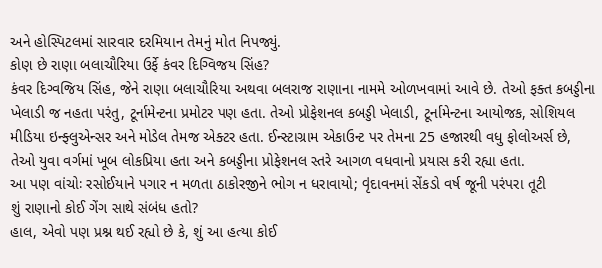અને હોસ્પિટલમાં સારવાર દરમિયાન તેમનું મોત નિપજ્યું.
કોણ છે રાણા બલાચૌરિયા ઉર્ફે કંવર દિગ્વિજય સિંહ?
કંવર દિગ્વજિય સિંહ, જેને રાણા બલાચૌરિયા અથવા બલરાજ રાણાના નામમે ઓળખવામાં આવે છે. તેઓ ફક્ત કબડ્ડીના ખેલાડી જ નહતા પરંતુ, ટૂર્નામેન્ટના પ્રમોટર પણ હતા. તેઓ પ્રોફેશનલ કબડ્ડી ખેલાડી, ટૂર્નામેન્ટના આયોજક, સોશિયલ મીડિયા ઇન્ફ્લુએન્સર અને મોડેલ તેમજ એક્ટર હતા. ઈન્સ્ટાગ્રામ એકાઉન્ટ પર તેમના 25 હજારથી વધુ ફોલોઅર્સ છે, તેઓ યુવા વર્ગમાં ખૂબ લોકપ્રિયા હતા અને કબડ્ડીના પ્રોફેશનલ સ્તરે આગળ વધવાનો પ્રયાસ કરી રહ્યા હતા.
આ પણ વાંચોઃ રસોઈયાને પગાર ન મળતા ઠાકોરજીને ભોગ ન ધરાવાયો; વૃંદાવનમાં સેંકડો વર્ષ જૂની પરંપરા તૂટી
શું રાણાનો કોઈ ગેંગ સાથે સંબંધ હતો?
હાલ, એવો પણ પ્રશ્ન થઈ રહ્યો છે કે, શું આ હત્યા કોઈ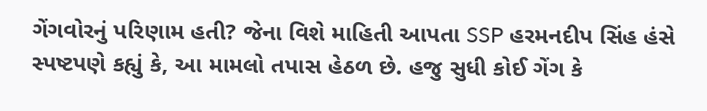ગેંગવોરનું પરિણામ હતી? જેના વિશે માહિતી આપતા SSP હરમનદીપ સિંહ હંસે સ્પષ્ટપણે કહ્યું કે, આ મામલો તપાસ હેઠળ છે. હજુ સુધી કોઈ ગેંગ કે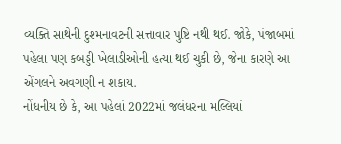વ્યક્તિ સાથેની દુશ્મનાવટની સત્તાવાર પુષ્ટિ નથી થઈ. જોકે, પંજાબમાં પહેલા પણ કબડ્ડી ખેલાડીઓની હત્યા થઈ ચુકી છે, જેના કારણે આ એંગલને અવગણી ન શકાય.
નોંધનીય છે કે, આ પહેલાં 2022માં જલંધરના મલ્લિયાં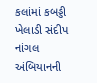કલાંમાં કબડ્ડી ખેલાડી સંદીપ નાંગલ અંબિયાનની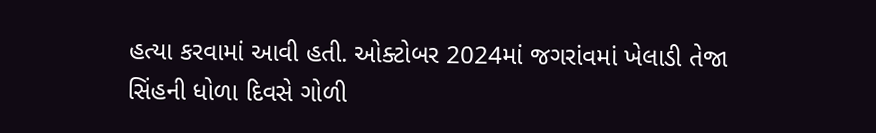હત્યા કરવામાં આવી હતી. ઓક્ટોબર 2024માં જગરાંવમાં ખેલાડી તેજા સિંહની ધોળા દિવસે ગોળી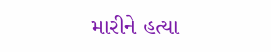મારીને હત્યા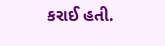કરાઈ હતી.